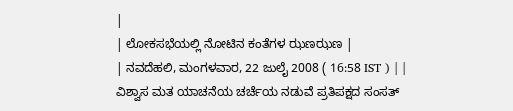|
| ಲೋಕಸಭೆಯಲ್ಲಿ ನೋಟಿನ ಕಂತೆಗಳ ಝಣಝಣ |
| ನವದೆಹಲಿ, ಮಂಗಳವಾರ, 22 ಜುಲೈ 2008 ( 16:58 IST ) | |
ವಿಶ್ವಾಸ ಮತ ಯಾಚನೆಯ ಚರ್ಚೆಯ ನಡುವೆ ಪ್ರತಿಪಕ್ಷದ ಸಂಸತ್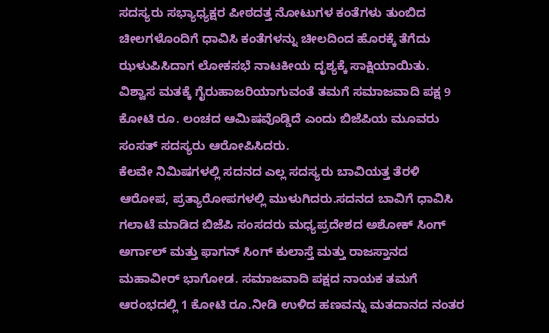ಸದಸ್ಯರು ಸಭ್ಯಾಧ್ಯಕ್ಷರ ಪೀಠದತ್ತ ನೋಟುಗಳ ಕಂತೆಗಳು ತುಂಬಿದ ಚೀಲಗಳೊಂದಿಗೆ ಧಾವಿಸಿ ಕಂತೆಗಳನ್ನು ಚೀಲದಿಂದ ಹೊರಕ್ಕೆ ತೆಗೆದು ಝಳುಪಿಸಿದಾಗ ಲೋಕಸಭೆ ನಾಟಕೀಯ ದೃಶ್ಯಕ್ಕೆ ಸಾಕ್ಷಿಯಾಯಿತು. ವಿಶ್ವಾಸ ಮತಕ್ಕೆ ಗೈರುಹಾಜರಿಯಾಗುವಂತೆ ತಮಗೆ ಸಮಾಜವಾದಿ ಪಕ್ಷ 9 ಕೋಟಿ ರೂ. ಲಂಚದ ಆಮಿಷವೊಡ್ಡಿದೆ ಎಂದು ಬಿಜೆಪಿಯ ಮೂವರು ಸಂಸತ್ ಸದಸ್ಯರು ಆರೋಪಿಸಿದರು.
ಕೆಲವೇ ನಿಮಿಷಗಳಲ್ಲಿ ಸದನದ ಎಲ್ಲ ಸದಸ್ಯರು ಬಾವಿಯತ್ತ ತೆರಳಿ ಆರೋಪ, ಪ್ರತ್ಯಾರೋಪಗಳಲ್ಲಿ ಮುಳುಗಿದರು.ಸದನದ ಬಾವಿಗೆ ಧಾವಿಸಿ ಗಲಾಟೆ ಮಾಡಿದ ಬಿಜೆಪಿ ಸಂಸದರು ಮಧ್ಯಪ್ರದೇಶದ ಅಶೋಕ್ ಸಿಂಗ್ ಅರ್ಗಾಲ್ ಮತ್ತು ಫಾಗನ್ ಸಿಂಗ್ ಕುಲಾಸ್ತೆ ಮತ್ತು ರಾಜಸ್ತಾನದ ಮಹಾವೀರ್ ಭಾಗೋಡ. ಸಮಾಜವಾದಿ ಪಕ್ಷದ ನಾಯಕ ತಮಗೆ ಆರಂಭದಲ್ಲಿ 1 ಕೋಟಿ ರೂ.ನೀಡಿ ಉಳಿದ ಹಣವನ್ನು ಮತದಾನದ ನಂತರ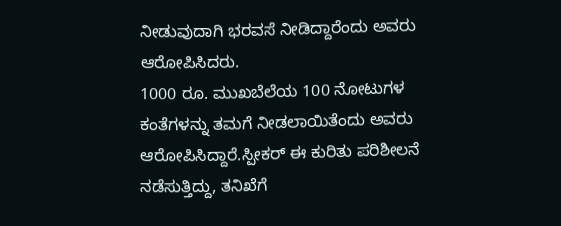ನೀಡುವುದಾಗಿ ಭರವಸೆ ನೀಡಿದ್ದಾರೆಂದು ಅವರು ಆರೋಪಿಸಿದರು.
1000 ರೂ. ಮುಖಬೆಲೆಯ 100 ನೋಟುಗಳ ಕಂತೆಗಳನ್ನು ತಮಗೆ ನೀಡಲಾಯಿತೆಂದು ಅವರು ಆರೋಪಿಸಿದ್ದಾರೆ.ಸ್ಪೀಕರ್ ಈ ಕುರಿತು ಪರಿಶೀಲನೆ ನಡೆಸುತ್ತಿದ್ದು, ತನಿಖೆಗೆ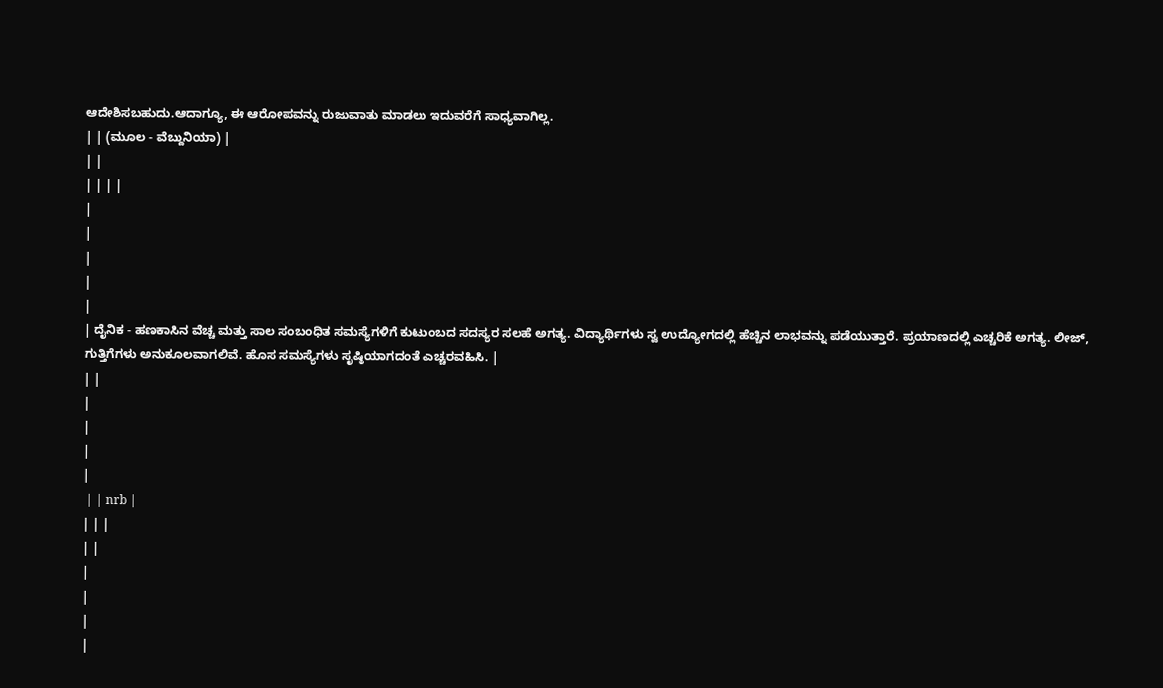ಆದೇಶಿಸಬಹುದು.ಆದಾಗ್ಯೂ, ಈ ಆರೋಪವನ್ನು ರುಜುವಾತು ಮಾಡಲು ಇದುವರೆಗೆ ಸಾಧ್ಯವಾಗಿಲ್ಲ.
| | (ಮೂಲ - ವೆಬ್ದುನಿಯಾ) |
| |
| | | |
|
|
|
|
|
| ದೈನಿಕ - ಹಣಕಾಸಿನ ವೆಚ್ಚ ಮತ್ತು ಸಾಲ ಸಂಬಂಧಿತ ಸಮಸ್ಯೆಗಳಿಗೆ ಕುಟುಂಬದ ಸದಸ್ಯರ ಸಲಹೆ ಅಗತ್ಯ. ವಿದ್ಯಾರ್ಥಿಗಳು ಸ್ವ ಉದ್ಯೋಗದಲ್ಲಿ ಹೆಚ್ಚಿನ ಲಾಭವನ್ನು ಪಡೆಯುತ್ತಾರೆ. ಪ್ರಯಾಣದಲ್ಲಿ ಎಚ್ಚರಿಕೆ ಅಗತ್ಯ. ಲೀಜ್, ಗುತ್ತಿಗೆಗಳು ಅನುಕೂಲವಾಗಲಿವೆ. ಹೊಸ ಸಮಸ್ಯೆಗಳು ಸೃಷ್ಠಿಯಾಗದಂತೆ ಎಚ್ಚರವಹಿಸಿ. |
| |
|
|
|
|
 | | nrb |
| | |
| |
|
|
|
|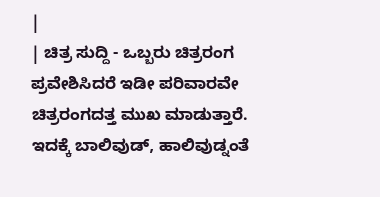|
| ಚಿತ್ರ ಸುದ್ದಿ - ಒಬ್ಬರು ಚಿತ್ರರಂಗ ಪ್ರವೇಶಿಸಿದರೆ ಇಡೀ ಪರಿವಾರವೇ ಚಿತ್ರರಂಗದತ್ತ ಮುಖ ಮಾಡುತ್ತಾರೆ. ಇದಕ್ಕೆ ಬಾಲಿವುಡ್, ಹಾಲಿವುಡ್ನಂತೆ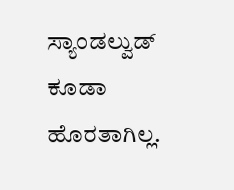ಸ್ಯಾಂಡಲ್ವುಡ್ ಕೂಡಾ ಹೊರತಾಗಿಲ್ಲ.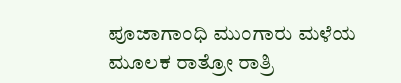ಪೂಜಾಗಾಂಧಿ ಮುಂಗಾರು ಮಳೆಯ ಮೂಲಕ ರಾತ್ರೋ ರಾತ್ರಿ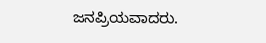ಜನಪ್ರಿಯವಾದರು.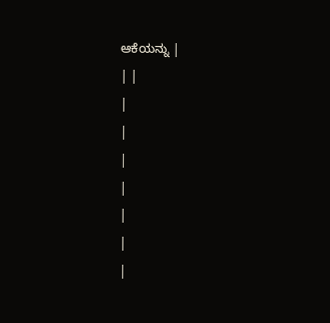ಆಕೆಯನ್ನು |
| |
|
|
|
|
|
|
|